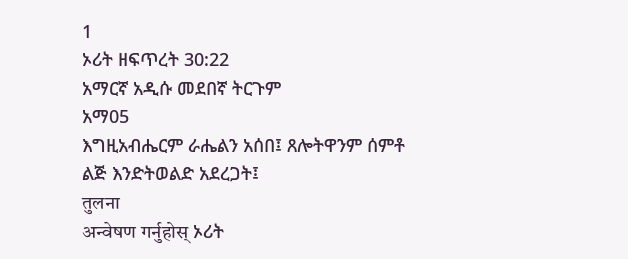1
ኦሪት ዘፍጥረት 30:22
አማርኛ አዲሱ መደበኛ ትርጉም
አማ05
እግዚአብሔርም ራሔልን አሰበ፤ ጸሎትዋንም ሰምቶ ልጅ እንድትወልድ አደረጋት፤
तुलना
अन्वेषण गर्नुहोस् ኦሪት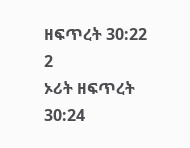ዘፍጥረት 30:22
2
ኦሪት ዘፍጥረት 30:24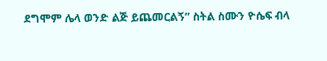ደግሞም ሌላ ወንድ ልጅ ይጨመርልኝ” ስትል ስሙን ዮሴፍ ብላ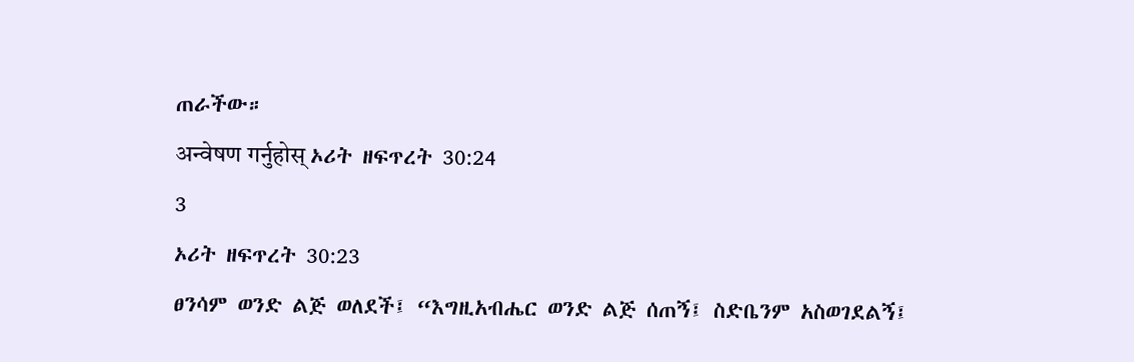ጠራችው።
अन्वेषण गर्नुहोस् ኦሪት ዘፍጥረት 30:24
3
ኦሪት ዘፍጥረት 30:23
ፀንሳም ወንድ ልጅ ወለደች፤ “እግዚአብሔር ወንድ ልጅ ሰጠኝ፤ ስድቤንም አስወገደልኝ፤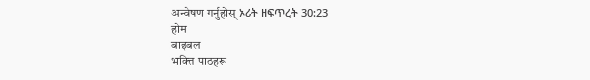अन्वेषण गर्नुहोस् ኦሪት ዘፍጥረት 30:23
होम
बाइबल
भक्त्ति पाठहरू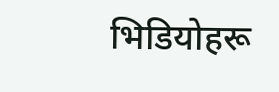भिडियोहरू